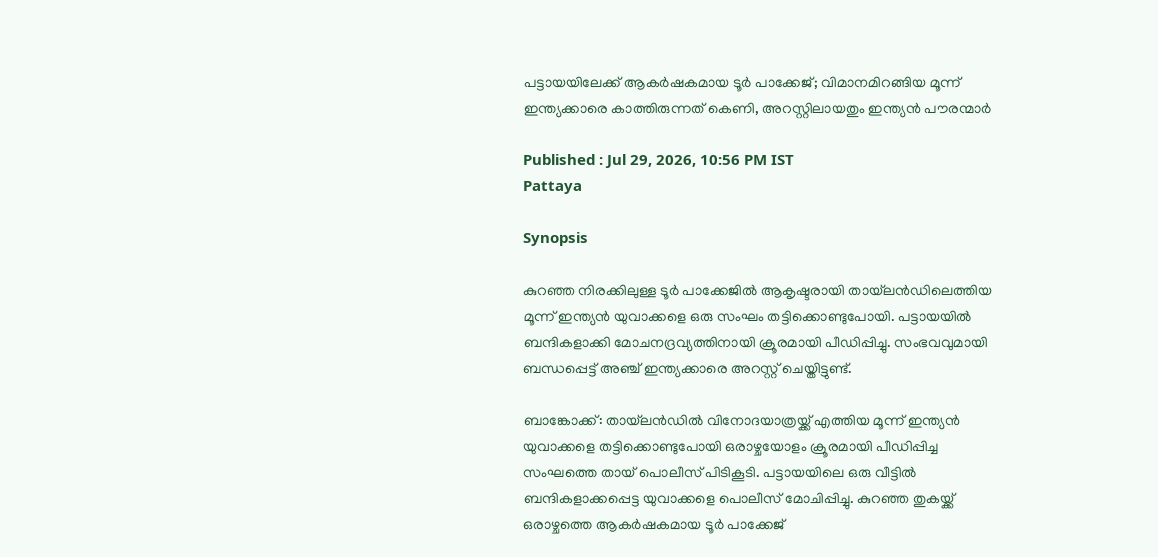പട്ടായയിലേക്ക് ആകർഷകമായ ടൂർ പാക്കേജ്; വിമാനമിറങ്ങിയ മൂന്ന് ഇന്ത്യക്കാരെ കാത്തിരുന്നത് കെണി, അറസ്റ്റിലായതും ഇന്ത്യൻ പൗരന്മാർ

Published : Jul 29, 2026, 10:56 PM IST
Pattaya

Synopsis

കുറഞ്ഞ നിരക്കിലുള്ള ടൂർ പാക്കേജിൽ ആകൃഷ്ടരായി തായ്‌ലൻഡിലെത്തിയ മൂന്ന് ഇന്ത്യൻ യുവാക്കളെ ഒരു സംഘം തട്ടിക്കൊണ്ടുപോയി. പട്ടായയിൽ ബന്ദികളാക്കി മോചനദ്രവ്യത്തിനായി ക്രൂരമായി പീഡിപ്പിച്ചു. സംഭവവുമായി ബന്ധപ്പെട്ട് അഞ്ച് ഇന്ത്യക്കാരെ അറസ്റ്റ് ചെയ്തിട്ടുണ്ട്.

ബാങ്കോക്ക്: തായ്‌ലൻഡിൽ വിനോദയാത്രയ്ക്ക് എത്തിയ മൂന്ന് ഇന്ത്യൻ യുവാക്കളെ തട്ടിക്കൊണ്ടുപോയി ഒരാഴ്ചയോളം ക്രൂരമായി പീഡിപ്പിച്ച സംഘത്തെ തായ് പൊലീസ് പിടികൂടി. പട്ടായയിലെ ഒരു വീട്ടിൽ ബന്ദികളാക്കപ്പെട്ട യുവാക്കളെ പൊലീസ് മോചിപ്പിച്ചു. കുറഞ്ഞ തുകയ്ക്ക് ഒരാഴ്ചത്തെ ആകർഷകമായ ടൂർ പാക്കേജ്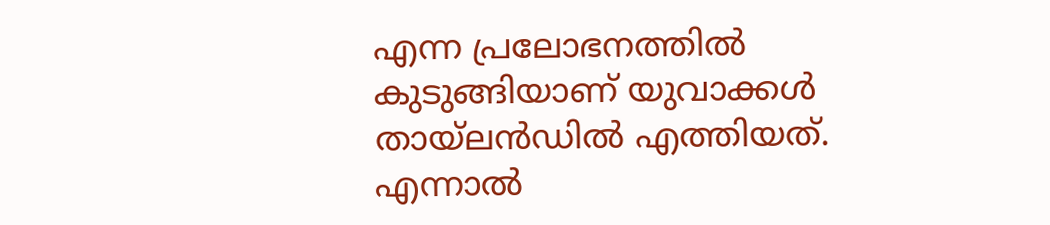എന്ന പ്രലോഭനത്തിൽ കുടുങ്ങിയാണ് യുവാക്കൾ തായ്‌ലൻഡിൽ എത്തിയത്. എന്നാൽ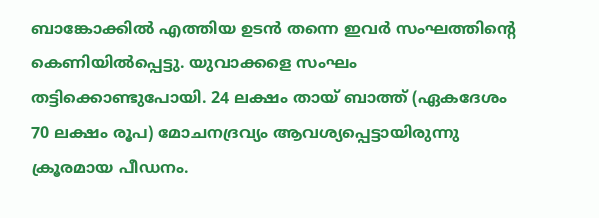ബാങ്കോക്കിൽ എത്തിയ ഉടൻ തന്നെ ഇവർ സംഘത്തിന്‍റെ കെണിയിൽപ്പെട്ടു. യുവാക്കളെ സംഘം തട്ടിക്കൊണ്ടുപോയി. 24 ലക്ഷം തായ് ബാത്ത് (ഏകദേശം 70 ലക്ഷം രൂപ) മോചനദ്രവ്യം ആവശ്യപ്പെട്ടായിരുന്നു ക്രൂരമായ പീഡനം.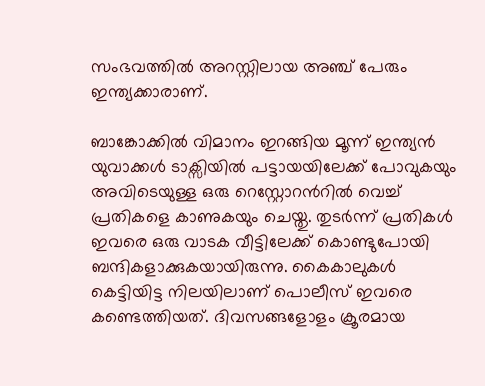സംഭവത്തിൽ അറസ്റ്റിലായ അഞ്ച് പേരും ഇന്ത്യക്കാരാണ്.

ബാങ്കോക്കിൽ വിമാനം ഇറങ്ങിയ മൂന്ന് ഇന്ത്യൻ യുവാക്കൾ ടാക്സിയിൽ പട്ടായയിലേക്ക് പോവുകയും അവിടെയുള്ള ഒരു റെസ്റ്റോറന്‍റിൽ വെച്ച് പ്രതികളെ കാണുകയും ചെയ്തു. തുടർന്ന് പ്രതികൾ ഇവരെ ഒരു വാടക വീട്ടിലേക്ക് കൊണ്ടുപോയി ബന്ദികളാക്കുകയായിരുന്നു. കൈകാലുകൾ കെട്ടിയിട്ട നിലയിലാണ് പൊലീസ് ഇവരെ കണ്ടെത്തിയത്. ദിവസങ്ങളോളം ക്രൂരമായ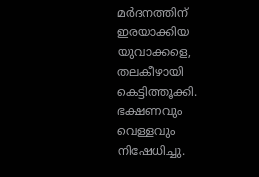മർദനത്തിന് ഇരയാക്കിയ യുവാക്കളെ, തലകീഴായി കെട്ടിത്തൂക്കി. ഭക്ഷണവും വെള്ളവും നിഷേധിച്ചു.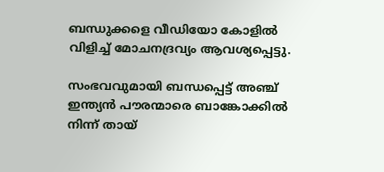ബന്ധുക്കളെ വീഡിയോ കോളിൽ വിളിച്ച് മോചനദ്രവ്യം ആവശ്യപ്പെട്ടു.

സംഭവവുമായി ബന്ധപ്പെട്ട് അഞ്ച് ഇന്ത്യൻ പൗരന്മാരെ ബാങ്കോക്കിൽ നിന്ന് തായ്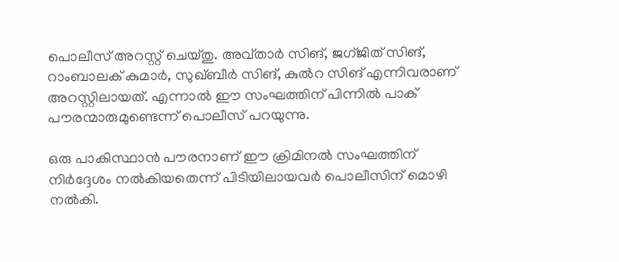പൊലീസ് അറസ്റ്റ് ചെയ്തു. അവ്താർ സിങ്, ജഗ്ജിത് സിങ്, റാംബാലക് കുമാർ, സുഖ്ബീർ സിങ്, കുൽറ സിങ് എന്നിവരാണ് അറസ്റ്റിലായത്. എന്നാൽ ഈ സംഘത്തിന് പിന്നിൽ പാക് പൗരന്മാരുമുണ്ടെന്ന് പൊലീസ് പറയുന്നു.

ഒരു പാകിസ്ഥാൻ പൗരനാണ് ഈ ക്രിമിനൽ സംഘത്തിന് നിർദ്ദേശം നൽകിയതെന്ന് പിടിയിലായവർ പൊലീസിന് മൊഴി നൽകി.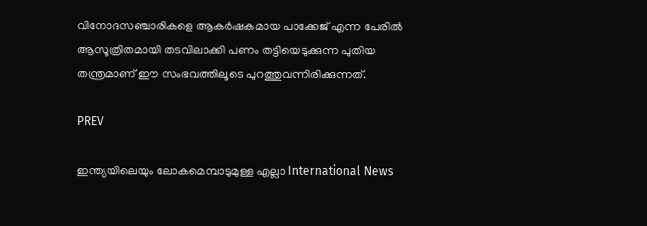വിനോദസഞ്ചാരികളെ ആകർഷകമായ പാക്കേജ് എന്ന പേരിൽ ആസൂത്രിതമായി തടവിലാക്കി പണം തട്ടിയെടുക്കുന്ന പുതിയ തന്ത്രമാണ് ഈ സംഭവത്തിലൂടെ പുറത്തുവന്നിരിക്കുന്നത്.

PREV

ഇന്ത്യയിലെയും ലോകമെമ്പാടുമുള്ള എല്ലാ International News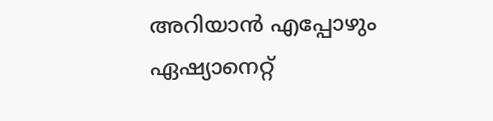അറിയാൻ എപ്പോഴും ഏഷ്യാനെറ്റ്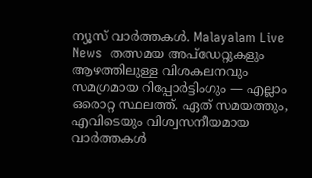ന്യൂസ് വാർത്തകൾ. Malayalam Live News  തത്സമയ അപ്‌ഡേറ്റുകളും ആഴത്തിലുള്ള വിശകലനവും സമഗ്രമായ റിപ്പോർട്ടിംഗും — എല്ലാം ഒരൊറ്റ സ്ഥലത്ത്. ഏത് സമയത്തും, എവിടെയും വിശ്വസനീയമായ വാർത്തകൾ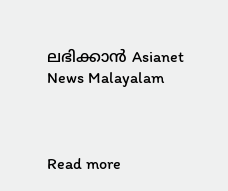ലഭിക്കാൻ Asianet News Malayalam



Read more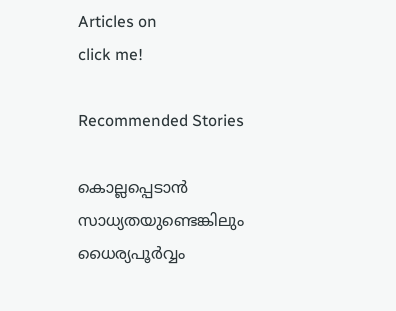Articles on
click me!

Recommended Stories

കൊല്ലപ്പെടാൻ സാധ്യതയുണ്ടെങ്കിലും ധൈര്യപൂര്‍വ്വം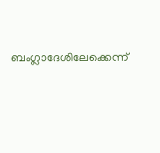ബംഗ്ലാദേശിലേക്കെന്ന്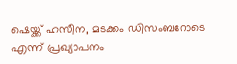ഷെയ്ക്ക് ഹസീന, മടക്കം ഡിസംബറോടെ എന്ന് പ്രഖ്യാപനം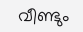വീണ്ടും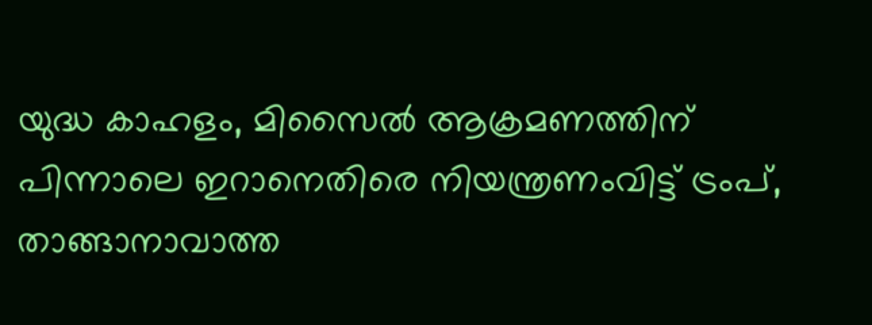യുദ്ധ കാഹളം, മിസൈൽ ആക്രമണത്തിന് പിന്നാലെ ഇറാനെതിരെ നിയന്ത്രണംവിട്ട് ട്രംപ്, താങ്ങാനാവാത്ത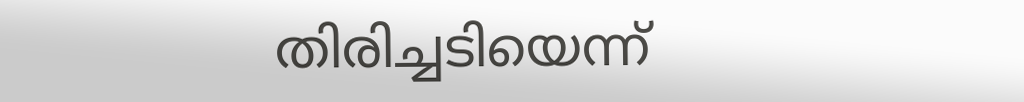തിരിച്ചടിയെന്ന്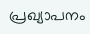പ്രഖ്യാപനം